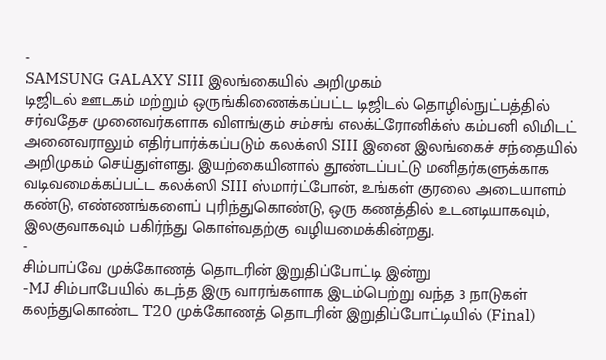-
SAMSUNG GALAXY SIII இலங்கையில் அறிமுகம்
டிஜிடல் ஊடகம் மற்றும் ஒருங்கிணைக்கப்பட்ட டிஜிடல் தொழில்நுட்பத்தில் சர்வதேச முனைவர்களாக விளங்கும் சம்சங் எலக்ட்ரோனிக்ஸ் கம்பனி லிமிடட் அனைவராலும் எதிர்பார்க்கப்படும் கலக்ஸி SIII இனை இலங்கைச் சந்தையில் அறிமுகம் செய்துள்ளது. இயற்கையினால் தூண்டப்பட்டு மனிதர்களுக்காக வடிவமைக்கப்பட்ட கலக்ஸி SIII ஸ்மார்ட்போன், உங்கள் குரலை அடையாளம் கண்டு, எண்ணங்களைப் புரிந்துகொண்டு, ஒரு கணத்தில் உடனடியாகவும், இலகுவாகவும் பகிர்ந்து கொள்வதற்கு வழியமைக்கின்றது.
-
சிம்பாப்வே முக்கோணத் தொடரின் இறுதிப்போட்டி இன்று
-MJ சிம்பாபேயில் கடந்த இரு வாரங்களாக இடம்பெற்று வந்த 3 நாடுகள் கலந்துகொண்ட T20 முக்கோணத் தொடரின் இறுதிப்போட்டியில் (Final)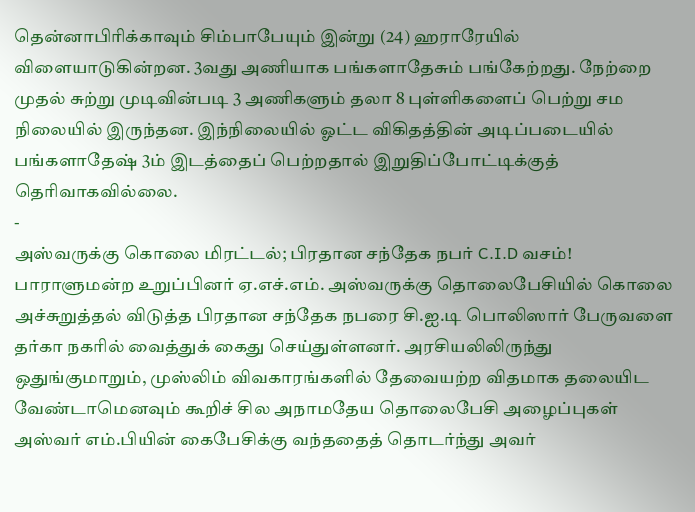தென்னாபிரிக்காவும் சிம்பாபேயும் இன்று (24) ஹராரேயில் விளையாடுகின்றன. 3வது அணியாக பங்களாதேசும் பங்கேற்றது. நேற்றை முதல் சுற்று முடிவின்படி 3 அணிகளும் தலா 8 புள்ளிகளைப் பெற்று சம நிலையில் இருந்தன. இந்நிலையில் ஓட்ட விகிதத்தின் அடிப்படையில் பங்களாதேஷ் 3ம் இடத்தைப் பெற்றதால் இறுதிப்போட்டிக்குத் தெரிவாகவில்லை.
-
அஸ்வருக்கு கொலை மிரட்டல்; பிரதான சந்தேக நபர் C.I.D வசம்!
பாராளுமன்ற உறுப்பினர் ஏ.எச்.எம். அஸ்வருக்கு தொலைபேசியில் கொலை அச்சுறுத்தல் விடுத்த பிரதான சந்தேக நபரை சி.ஐ.டி பொலிஸார் பேருவளை தர்கா நகரில் வைத்துக் கைது செய்துள்ளனர். அரசியலிலிருந்து ஒதுங்குமாறும், முஸ்லிம் விவகாரங்களில் தேவையற்ற விதமாக தலையிட வேண்டாமெனவும் கூறிச் சில அநாமதேய தொலைபேசி அழைப்புகள் அஸ்வர் எம்.பியின் கைபேசிக்கு வந்ததைத் தொடர்ந்து அவர்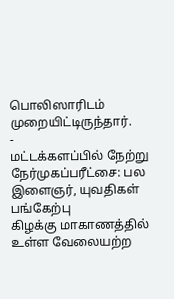பொலிஸாரிடம் முறையிட்டிருந்தார்.
-
மட்டக்களப்பில் நேற்று நேர்முகப்பரீட்சை: பல இளைஞர், யுவதிகள் பங்கேற்பு
கிழக்கு மாகாணத்தில் உள்ள வேலையற்ற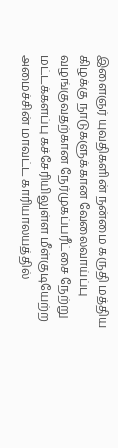இளைஞர் யுவதிகளின் நன்மை கருதி மத்திய கிழக்கு நாடுகளுக்கான வேலைவாய்ப்பு வழங்குவதற்கான நேர்முகப்பரீட்சை நேற்று மட்டக்களப்பு கச்சேரியிலுள்ள மீள்குடியேற்ற அமைச்சின் மாவட்ட காரியாலயத்தில்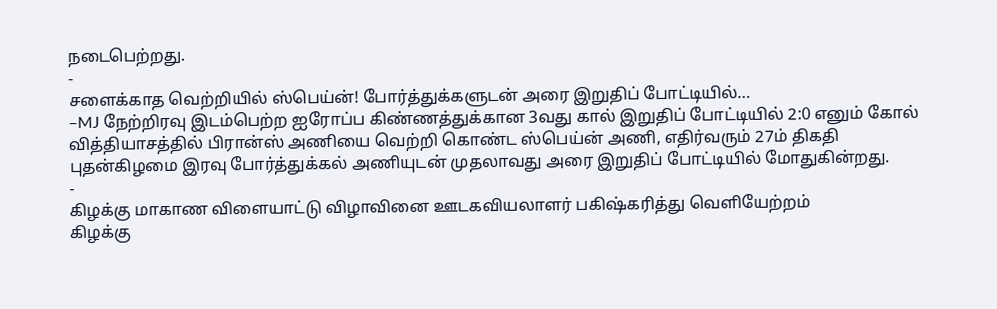நடைபெற்றது.
-
சளைக்காத வெற்றியில் ஸ்பெய்ன்! போர்த்துக்களுடன் அரை இறுதிப் போட்டியில்…
–MJ நேற்றிரவு இடம்பெற்ற ஐரோப்ப கிண்ணத்துக்கான 3வது கால் இறுதிப் போட்டியில் 2:0 எனும் கோல் வித்தியாசத்தில் பிரான்ஸ் அணியை வெற்றி கொண்ட ஸ்பெய்ன் அணி, எதிர்வரும் 27ம் திகதி புதன்கிழமை இரவு போர்த்துக்கல் அணியுடன் முதலாவது அரை இறுதிப் போட்டியில் மோதுகின்றது.
-
கிழக்கு மாகாண விளையாட்டு விழாவினை ஊடகவியலாளர் பகிஷ்கரித்து வெளியேற்றம்
கிழக்கு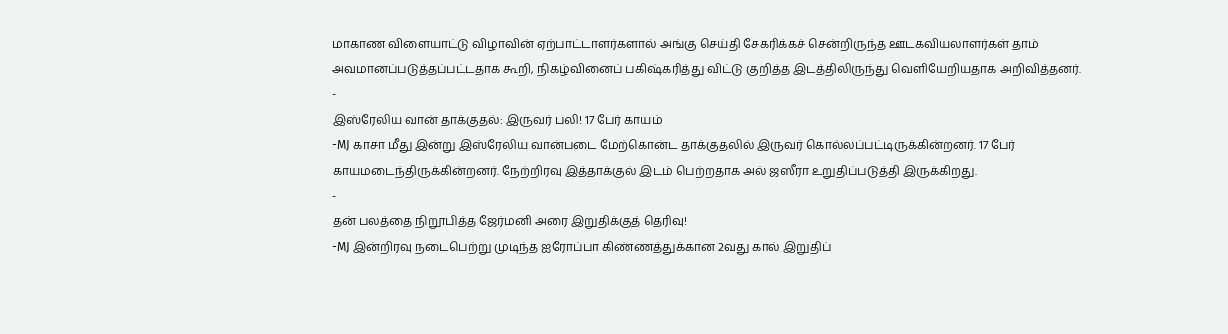மாகாண விளையாட்டு விழாவின் ஏற்பாட்டாளர்களால் அங்கு செய்தி சேகரிக்கச் சென்றிருந்த ஊடகவியலாளர்கள் தாம் அவமானப்படுத்தப்பட்டதாக கூறி, நிகழ்வினைப் பகிஷ்கரித்து விட்டு குறித்த இடத்திலிருந்து வெளியேறியதாக அறிவித்தனர்.
-
இஸ்ரேலிய வான் தாக்குதல்: இருவர் பலி! 17 பேர் காயம்
-MJ காசா மீது இன்று இஸ்ரேலிய வான்படை மேற்கொன்ட தாக்குதலில் இருவர் கொல்லப்பட்டிருக்கின்றனர். 17 பேர் காயமடைந்திருக்கின்றனர். நேற்றிரவு இத்தாக்குல் இடம் பெற்றதாக அல் ஜஸீரா உறுதிப்படுத்தி இருக்கிறது.
-
தன் பலத்தை நிறூபித்த ஜேர்மனி அரை இறுதிக்குத் தெரிவு!
-MJ இன்றிரவு நடைபெற்று முடிந்த ஐரோப்பா கிண்ணத்துக்கான 2வது கால் இறுதிப்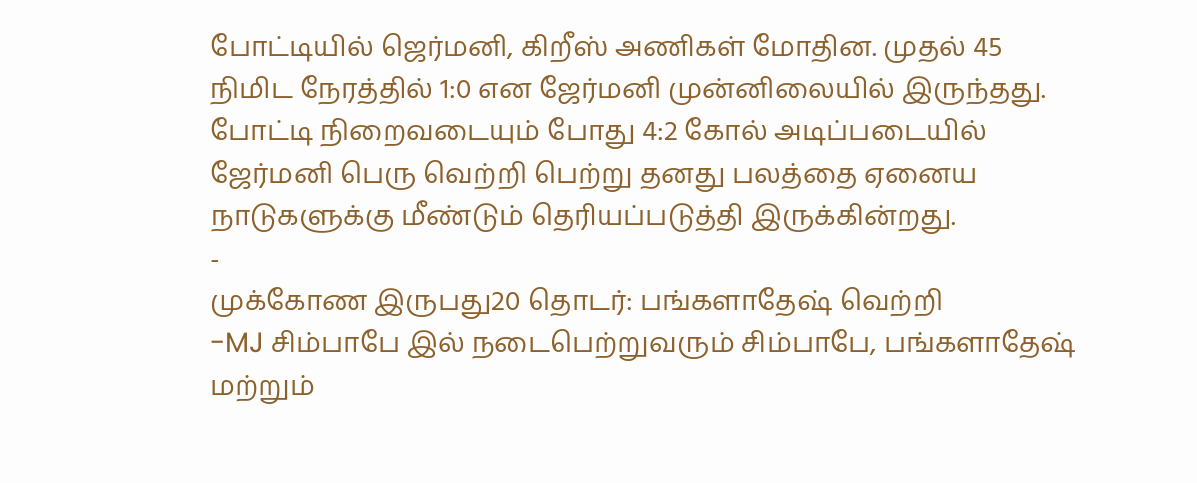போட்டியில் ஜெர்மனி, கிறீஸ் அணிகள் மோதின. முதல் 45 நிமிட நேரத்தில் 1:0 என ஜேர்மனி முன்னிலையில் இருந்தது. போட்டி நிறைவடையும் போது 4:2 கோல் அடிப்படையில் ஜேர்மனி பெரு வெற்றி பெற்று தனது பலத்தை ஏனைய நாடுகளுக்கு மீண்டும் தெரியப்படுத்தி இருக்கின்றது.
-
முக்கோண இருபது20 தொடர்: பங்களாதேஷ் வெற்றி
-MJ சிம்பாபே இல் நடைபெற்றுவரும் சிம்பாபே, பங்களாதேஷ் மற்றும்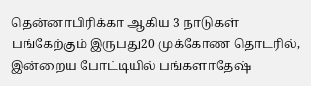தென்னாபிரிக்கா ஆகிய 3 நாடுகள் பங்கேற்கும் இருபது20 முக்கோண தொடரில், இன்றைய போட்டியில் பங்களாதேஷ்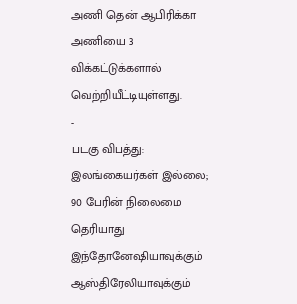அணி தென் ஆபிரிக்கா அணியை 3 விக்கட்டுக்களால் வெற்றியீட்டியுள்ளது.
-
படகு விபத்து: இலங்கையர்கள் இல்லை; 90 பேரின் நிலைமை தெரியாது
இந்தோனேஷியாவுக்கும் ஆஸ்திரேலியாவுக்கும்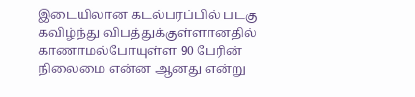இடையிலான கடல்பரப்பில் படகு கவிழ்ந்து விபத்துக்குள்ளானதில் காணாமல்போயுள்ள 90 பேரின் நிலைமை என்ன ஆனது என்று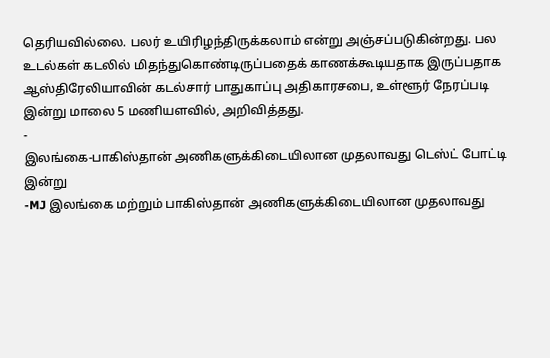தெரியவில்லை. பலர் உயிரிழந்திருக்கலாம் என்று அஞ்சப்படுகின்றது. பல உடல்கள் கடலில் மிதந்துகொண்டிருப்பதைக் காணக்கூடியதாக இருப்பதாக ஆஸ்திரேலியாவின் கடல்சார் பாதுகாப்பு அதிகாரசபை, உள்ளூர் நேரப்படி இன்று மாலை 5 மணியளவில், அறிவித்தது.
-
இலங்கை-பாகிஸ்தான் அணிகளுக்கிடையிலான முதலாவது டெஸ்ட் போட்டி இன்று
-MJ இலங்கை மற்றும் பாகிஸ்தான் அணிகளுக்கிடையிலான முதலாவது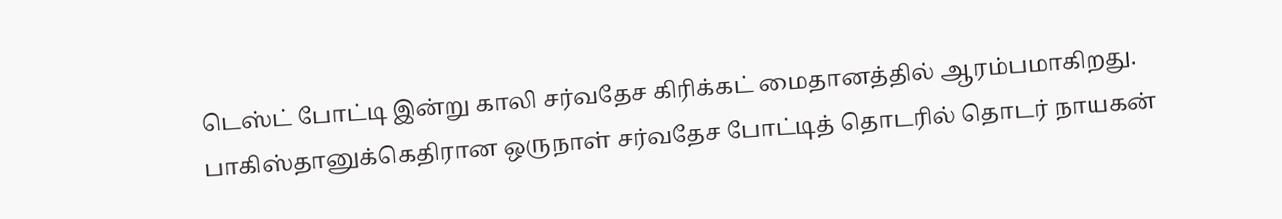டெஸ்ட் போட்டி இன்று காலி சர்வதேச கிரிக்கட் மைதானத்தில் ஆரம்பமாகிறது. பாகிஸ்தானுக்கெதிரான ஒருநாள் சர்வதேச போட்டித் தொடரில் தொடர் நாயகன்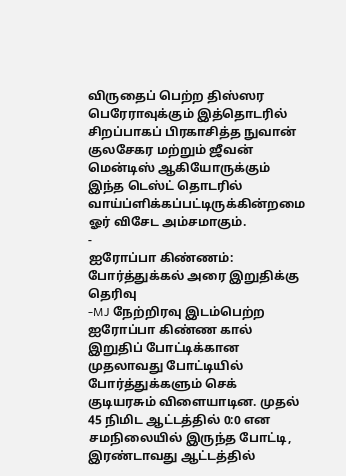விருதைப் பெற்ற திஸ்ஸர பெரேராவுக்கும் இத்தொடரில் சிறப்பாகப் பிரகாசித்த நுவான் குலசேகர மற்றும் ஜீவன் மென்டிஸ் ஆகியோருக்கும் இந்த டெஸ்ட் தொடரில் வாய்ப்ளிக்கப்பட்டிருக்கின்றமை ஓர் விசேட அம்சமாகும்.
-
ஐரோப்பா கிண்ணம்: போர்த்துக்கல் அரை இறுதிக்கு தெரிவு
-MJ நேற்றிரவு இடம்பெற்ற ஐரோப்பா கிண்ண கால் இறுதிப் போட்டிக்கான முதலாவது போட்டியில் போர்த்துக்களும் செக் குடியரசும் விளையாடின. முதல் 45 நிமிட ஆட்டத்தில் 0:0 என சமநிலையில் இருந்த போட்டி, இரண்டாவது ஆட்டத்தில்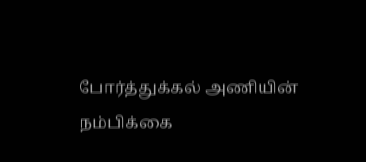போர்த்துக்கல் அணியின் நம்பிக்கை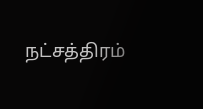நட்சத்திரம்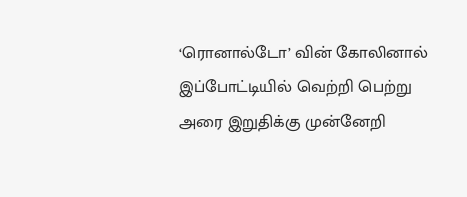‘ரொனால்டோ’ வின் கோலினால் இப்போட்டியில் வெற்றி பெற்று அரை இறுதிக்கு முன்னேறி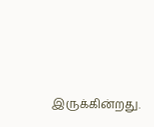இருக்கின்றது.